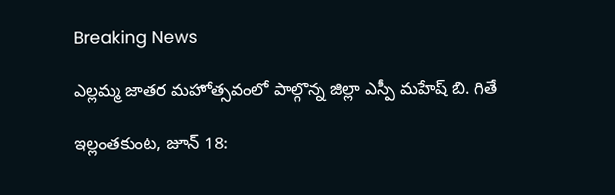Breaking News

ఎల్లమ్మ జాతర మహోత్సవంలో పాల్గొన్న జిల్లా ఎస్పీ మహేష్ బి. గితే

ఇల్లంతకుంట, జూన్ 18: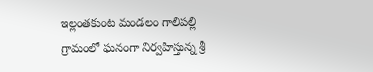ఇల్లంతకుంట మండలం గాలిపల్లి గ్రామంలో ఘనంగా నిర్వహిస్తున్న శ్రీ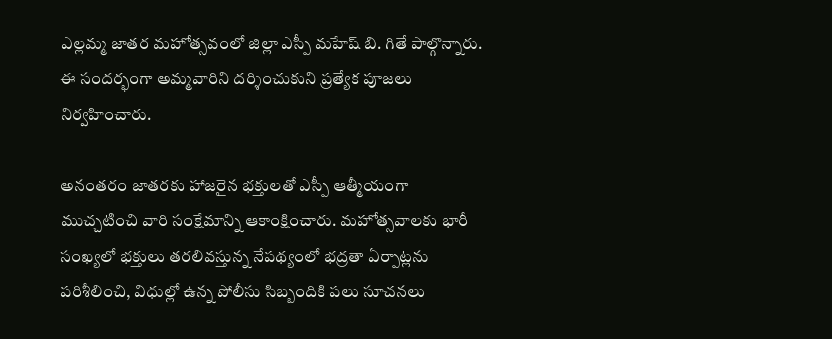ఎల్లమ్మ జాతర మహోత్సవంలో జిల్లా ఎస్పీ మహేష్ బి. గితే పాల్గొన్నారు. ఈ సందర్భంగా అమ్మవారిని దర్శించుకుని ప్రత్యేక పూజలు నిర్వహించారు.

అనంతరం జాతరకు హాజరైన భక్తులతో ఎస్పీ ఆత్మీయంగా ముచ్చటించి వారి సంక్షేమాన్ని ఆకాంక్షించారు. మహోత్సవాలకు భారీ సంఖ్యలో భక్తులు తరలివస్తున్న నేపథ్యంలో భద్రతా ఏర్పాట్లను పరిశీలించి, విధుల్లో ఉన్న పోలీసు సిబ్బందికి పలు సూచనలు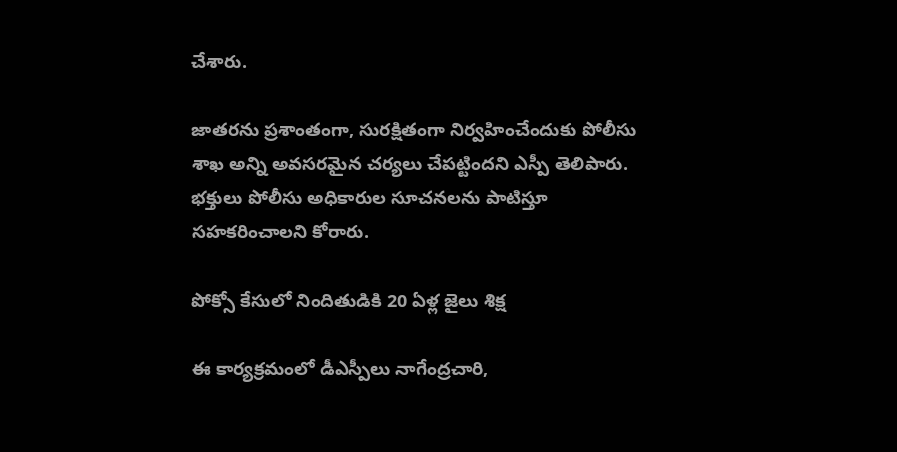చేశారు.

జాతరను ప్రశాంతంగా, సురక్షితంగా నిర్వహించేందుకు పోలీసు శాఖ అన్ని అవసరమైన చర్యలు చేపట్టిందని ఎస్పీ తెలిపారు. భక్తులు పోలీసు అధికారుల సూచనలను పాటిస్తూ సహకరించాలని కోరారు.

పోక్సో కేసులో నిందితుడికి 20 ఏళ్ల జైలు శిక్ష

ఈ కార్యక్రమంలో డీఎస్పీలు నాగేంద్రచారి,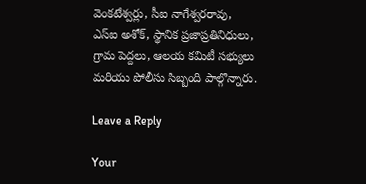వెంకటేశ్వర్లు, సీఐ నాగేశ్వరరావు, ఎస్‌ఐ అశోక్, స్థానిక ప్రజాప్రతినిధులు, గ్రామ పెద్దలు, ఆలయ కమిటీ సభ్యులు మరియు పోలీసు సిబ్బంది పాల్గొన్నారు.

Leave a Reply

Your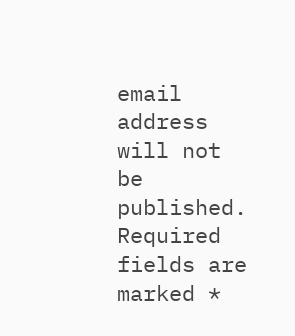email address will not be published. Required fields are marked *